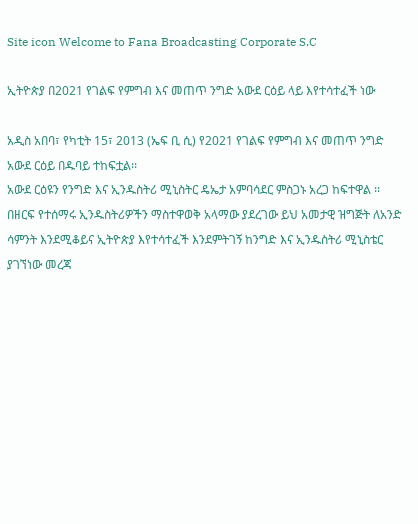Site icon Welcome to Fana Broadcasting Corporate S.C

ኢትዮጵያ በ2021 የገልፍ የምግብ እና መጠጥ ንግድ አውደ ርዕይ ላይ እየተሳተፈች ነው

አዲስ አበባ፣ የካቲት 15፣ 2013 (ኤፍ ቢ ሲ) የ2021 የገልፍ የምግብ እና መጠጥ ንግድ አውደ ርዕይ በዱባይ ተከፍቷል፡፡
አውደ ርዕዩን የንግድ እና ኢንዱስትሪ ሚኒስትር ዴኤታ አምባሳደር ምስጋኑ አረጋ ከፍተዋል ፡፡
በዘርፍ የተሰማሩ ኢንዱስትሪዎችን ማስተዋወቅ አላማው ያደረገው ይህ አመታዊ ዝግጅት ለአንድ ሳምንት እንደሚቆይና ኢትዮጵያ እየተሳተፈች እንደምትገኝ ከንግድ እና ኢንዱስትሪ ሚኒስቴር ያገኘነው መረጃ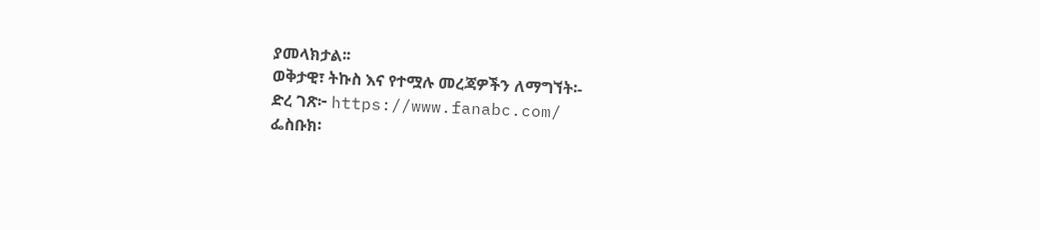ያመላክታል፡፡
ወቅታዊ፣ ትኩስ እና የተሟሉ መረጃዎችን ለማግኘት፡-
ድረ ገጽ፦ https://www.fanabc.com/
ፌስቡክ፡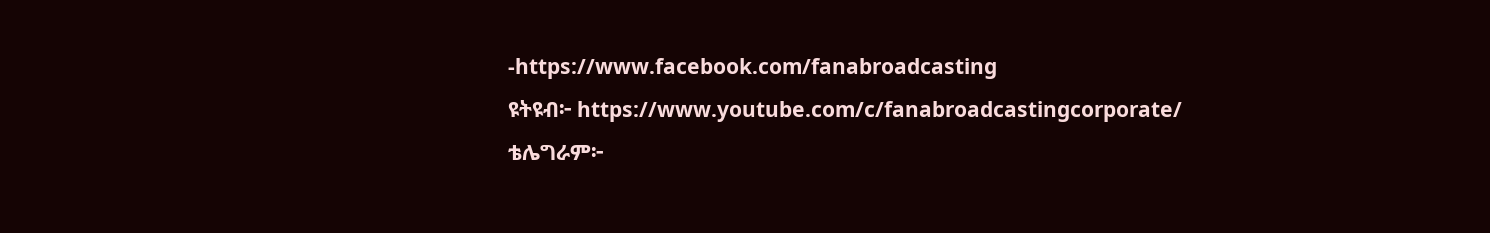-https://www.facebook.com/fanabroadcasting
ዩትዩብ፦ https://www.youtube.com/c/fanabroadcastingcorporate/
ቴሌግራም፦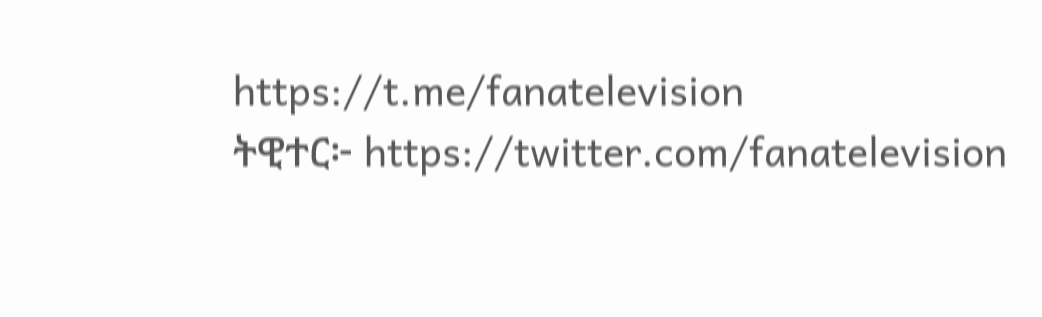https://t.me/fanatelevision
ትዊተር፦ https://twitter.com/fanatelevision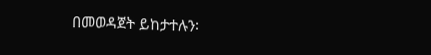በመወዳጀት ይከታተሉን፡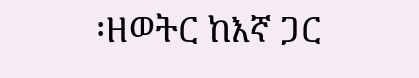፡ዘወትር ከእኛ ጋር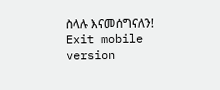ስላሉ እናመሰግናለን!
Exit mobile version